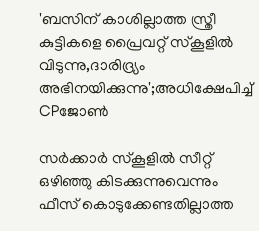'ബസിന് കാശില്ലാത്ത സ്ത്രീ കുട്ടികളെ പ്രൈവറ്റ് സ്‌കൂളിൽ വിടുന്നു,ദാരിദ്ര്യം അഭിനയിക്കുന്നു';അധിക്ഷേപിച്ച് CPജോൺ

സര്‍ക്കാര്‍ സ്‌കൂളില്‍ സീറ്റ് ഒഴിഞ്ഞു കിടക്കുന്നുവെന്നും ഫീസ് കൊടുക്കേണ്ടതില്ലാത്ത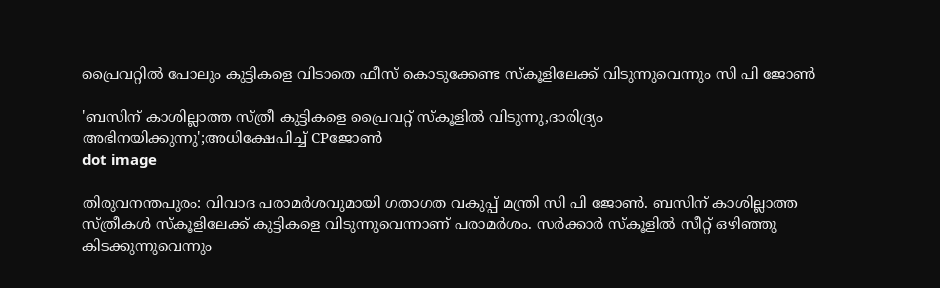പ്രൈവറ്റില്‍ പോലും കുട്ടികളെ വിടാതെ ഫീസ് കൊടുക്കേണ്ട സ്‌കൂളിലേക്ക് വിടുന്നുവെന്നും സി പി ജോണ്‍

'ബസിന് കാശില്ലാത്ത സ്ത്രീ കുട്ടികളെ പ്രൈവറ്റ് സ്‌കൂളിൽ വിടുന്നു,ദാരിദ്ര്യം അഭിനയിക്കുന്നു';അധിക്ഷേപിച്ച് CPജോൺ
dot image

തിരുവനന്തപുരം: വിവാദ പരാമര്‍ശവുമായി ഗതാഗത വകുപ്പ് മന്ത്രി സി പി ജോണ്‍. ബസിന് കാശില്ലാത്ത സ്ത്രീകള്‍ സ്‌കൂളിലേക്ക് കുട്ടികളെ വിടുന്നുവെന്നാണ് പരാമര്‍ശം. സര്‍ക്കാര്‍ സ്‌കൂളില്‍ സീറ്റ് ഒഴിഞ്ഞു കിടക്കുന്നുവെന്നും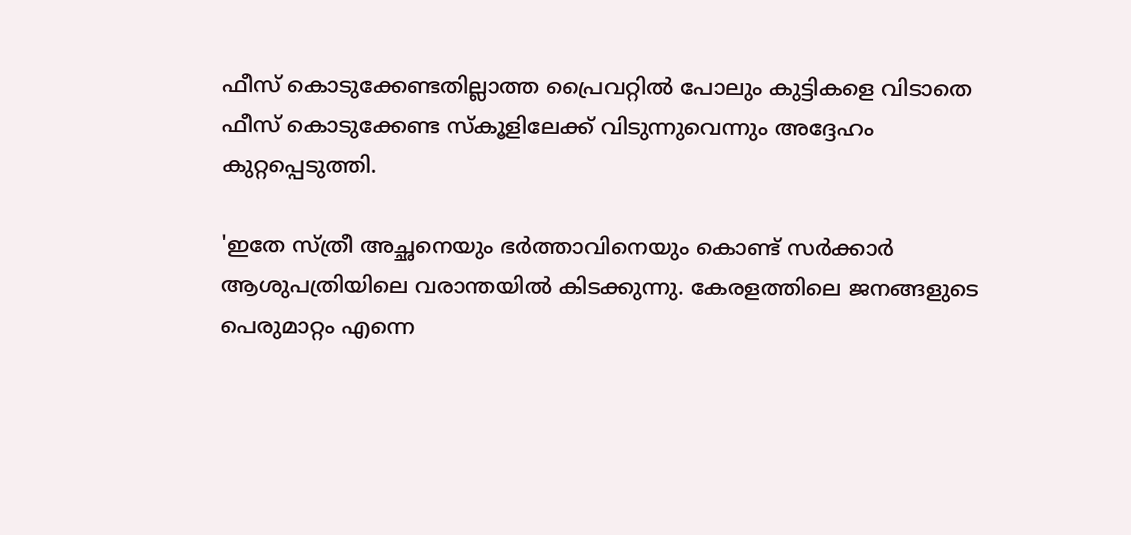ഫീസ് കൊടുക്കേണ്ടതില്ലാത്ത പ്രൈവറ്റില്‍ പോലും കുട്ടികളെ വിടാതെ ഫീസ് കൊടുക്കേണ്ട സ്‌കൂളിലേക്ക് വിടുന്നുവെന്നും അദ്ദേഹം കുറ്റപ്പെടുത്തി.

'ഇതേ സ്ത്രീ അച്ഛനെയും ഭര്‍ത്താവിനെയും കൊണ്ട് സര്‍ക്കാര്‍ ആശുപത്രിയിലെ വരാന്തയില്‍ കിടക്കുന്നു. കേരളത്തിലെ ജനങ്ങളുടെ പെരുമാറ്റം എന്നെ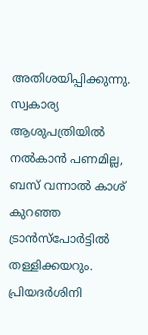അതിശയിപ്പിക്കുന്നു. സ്വകാര്യ ആശുപത്രിയില്‍ നല്‍കാന്‍ പണമില്ല, ബസ് വന്നാല്‍ കാശ് കുറഞ്ഞ ട്രാന്‍സ്‌പോര്‍ട്ടില്‍ തള്ളിക്കയറും. പ്രിയദര്‍ശിനി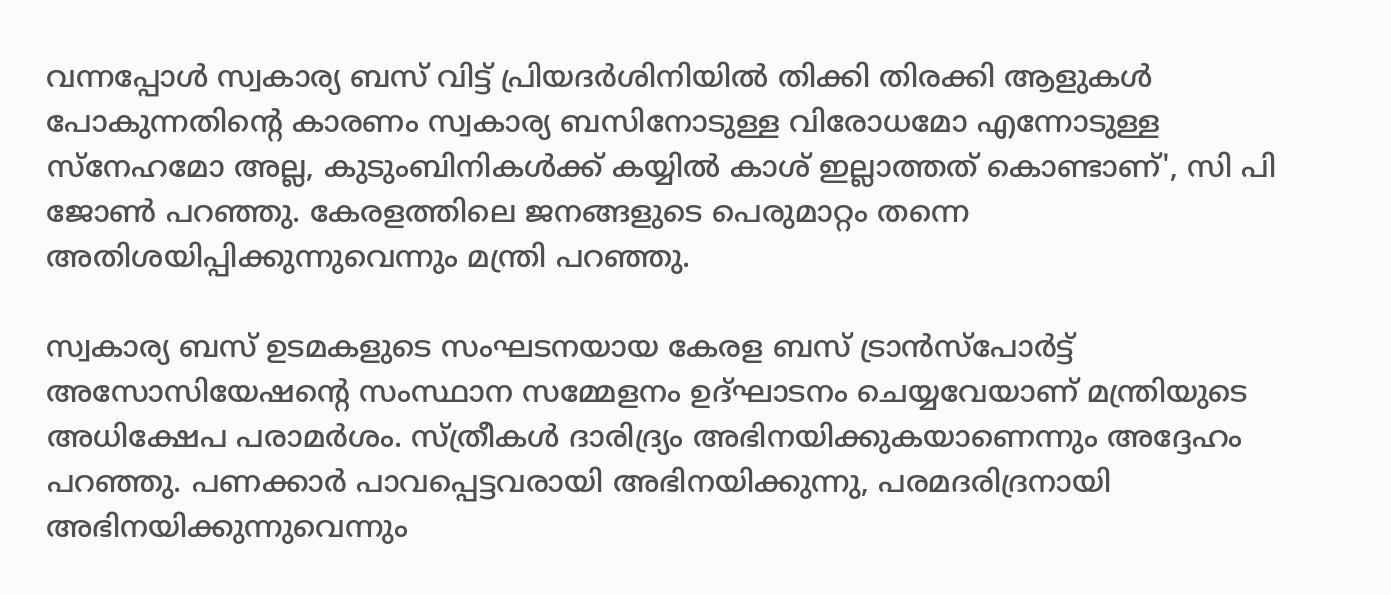വന്നപ്പോള്‍ സ്വകാര്യ ബസ് വിട്ട് പ്രിയദര്‍ശിനിയില്‍ തിക്കി തിരക്കി ആളുകള്‍ പോകുന്നതിന്റെ കാരണം സ്വകാര്യ ബസിനോടുള്ള വിരോധമോ എന്നോടുള്ള സ്‌നേഹമോ അല്ല, കുടുംബിനികള്‍ക്ക് കയ്യില്‍ കാശ് ഇല്ലാത്തത് കൊണ്ടാണ്', സി പി ജോണ്‍ പറഞ്ഞു. കേരളത്തിലെ ജനങ്ങളുടെ പെരുമാറ്റം തന്നെ അതിശയിപ്പിക്കുന്നുവെന്നും മന്ത്രി പറഞ്ഞു.

സ്വകാര്യ ബസ് ഉടമകളുടെ സംഘടനയായ കേരള ബസ് ട്രാന്‍സ്‌പോര്‍ട്ട് അസോസിയേഷന്റെ സംസ്ഥാന സമ്മേളനം ഉദ്ഘാടനം ചെയ്യവേയാണ് മന്ത്രിയുടെ അധിക്ഷേപ പരാമര്‍ശം. സ്ത്രീകള്‍ ദാരിദ്ര്യം അഭിനയിക്കുകയാണെന്നും അദ്ദേഹം പറഞ്ഞു. പണക്കാര്‍ പാവപ്പെട്ടവരായി അഭിനയിക്കുന്നു, പരമദരിദ്രനായി അഭിനയിക്കുന്നുവെന്നും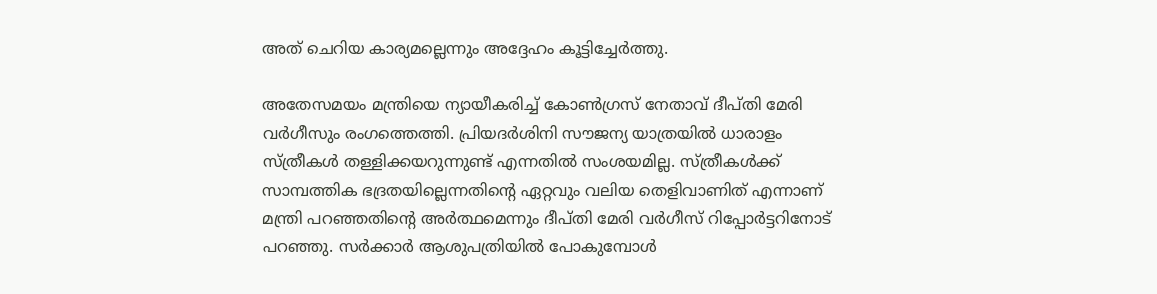അത് ചെറിയ കാര്യമല്ലെന്നും അദ്ദേഹം കൂട്ടിച്ചേര്‍ത്തു.

അതേസമയം മന്ത്രിയെ ന്യായീകരിച്ച് കോണ്‍ഗ്രസ് നേതാവ് ദീപ്തി മേരി വര്‍ഗീസും രംഗത്തെത്തി. പ്രിയദര്‍ശിനി സൗജന്യ യാത്രയില്‍ ധാരാളം സ്ത്രീകള്‍ തള്ളിക്കയറുന്നുണ്ട് എന്നതില്‍ സംശയമില്ല. സ്ത്രീകള്‍ക്ക് സാമ്പത്തിക ഭദ്രതയില്ലെന്നതിന്റെ ഏറ്റവും വലിയ തെളിവാണിത് എന്നാണ് മന്ത്രി പറഞ്ഞതിന്റെ അര്‍ത്ഥമെന്നും ദീപ്തി മേരി വര്‍ഗീസ് റിപ്പോര്‍ട്ടറിനോട് പറഞ്ഞു. സര്‍ക്കാര്‍ ആശുപത്രിയില്‍ പോകുമ്പോള്‍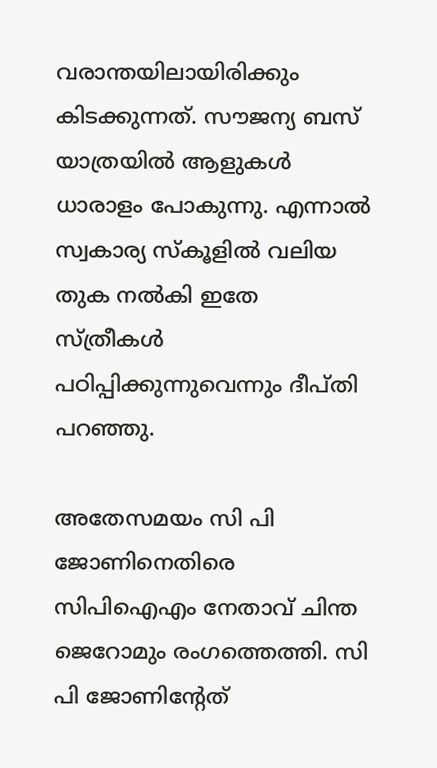വരാന്തയിലായിരിക്കും കിടക്കുന്നത്. സൗജന്യ ബസ് യാത്രയില്‍ ആളുകള്‍ ധാരാളം പോകുന്നു. എന്നാല്‍ സ്വകാര്യ സ്‌കൂളില്‍ വലിയ തുക നല്‍കി ഇതേ സ്ത്രീകള്‍ പഠിപ്പിക്കുന്നുവെന്നും ദീപ്തി പറഞ്ഞു.

അതേസമയം സി പി ജോണിനെതിരെ സിപിഐഎം നേതാവ് ചിന്ത ജെറോമും രംഗത്തെത്തി. സി പി ജോണിന്റേത്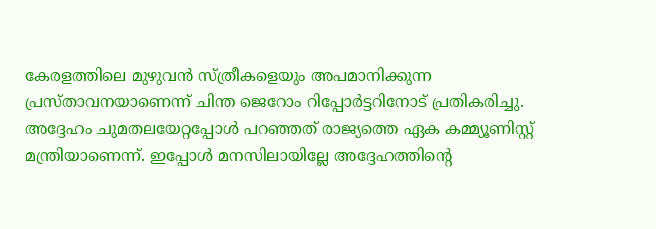കേരളത്തിലെ മുഴുവന്‍ സ്ത്രീകളെയും അപമാനിക്കുന്ന പ്രസ്താവനയാണെന്ന് ചിന്ത ജെറോം റിപ്പോര്‍ട്ടറിനോട് പ്രതികരിച്ചു. അദ്ദേഹം ചുമതലയേറ്റപ്പോള്‍ പറഞ്ഞത് രാജ്യത്തെ ഏക കമ്മ്യൂണിസ്റ്റ് മന്ത്രിയാണെന്ന്. ഇപ്പോള്‍ മനസിലായില്ലേ അദ്ദേഹത്തിന്റെ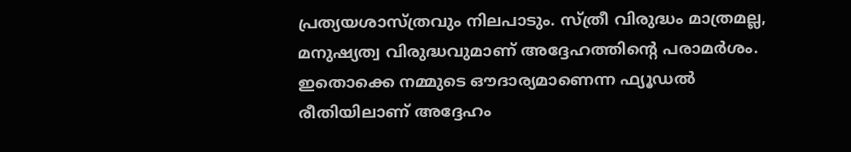പ്രത്യയശാസ്ത്രവും നിലപാടും. സ്ത്രീ വിരുദ്ധം മാത്രമല്ല, മനുഷ്യത്വ വിരുദ്ധവുമാണ് അദ്ദേഹത്തിന്റെ പരാമര്‍ശം. ഇതൊക്കെ നമ്മുടെ ഔദാര്യമാണെന്ന ഫ്യൂഡല്‍ രീതിയിലാണ് അദ്ദേഹം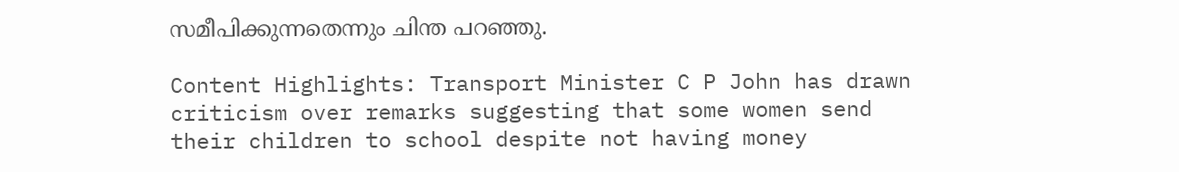സമീപിക്കുന്നതെന്നും ചിന്ത പറഞ്ഞു.

Content Highlights: Transport Minister C P John has drawn criticism over remarks suggesting that some women send their children to school despite not having money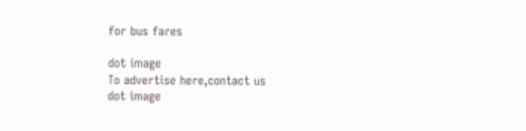for bus fares

dot image
To advertise here,contact us
dot image